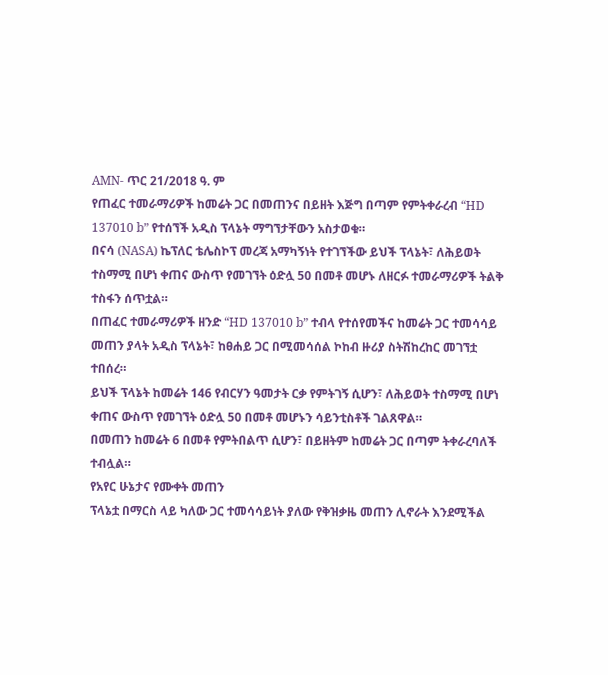AMN- ጥር 21/2018 ዓ. ም
የጠፈር ተመራማሪዎች ከመሬት ጋር በመጠንና በይዘት እጅግ በጣም የምትቀራረብ “HD 137010 b” የተሰኘች አዲስ ፕላኔት ማግኘታቸውን አስታወቁ።
በናሳ (NASA) ኬፕለር ቴሌስኮፕ መረጃ አማካኝነት የተገኘችው ይህች ፕላኔት፣ ለሕይወት ተስማሚ በሆነ ቀጠና ውስጥ የመገኘት ዕድሏ 50 በመቶ መሆኑ ለዘርፉ ተመራማሪዎች ትልቅ ተስፋን ሰጥቷል።
በጠፈር ተመራማሪዎች ዘንድ “HD 137010 b” ተብላ የተሰየመችና ከመሬት ጋር ተመሳሳይ መጠን ያላት አዲስ ፕላኔት፣ ከፀሐይ ጋር በሚመሳሰል ኮከብ ዙሪያ ስትሽከረከር መገኘቷ ተበሰረ።
ይህች ፕላኔት ከመሬት 146 የብርሃን ዓመታት ርቃ የምትገኝ ሲሆን፣ ለሕይወት ተስማሚ በሆነ ቀጠና ውስጥ የመገኘት ዕድሏ 50 በመቶ መሆኑን ሳይንቲስቶች ገልጸዋል።
በመጠን ከመሬት 6 በመቶ የምትበልጥ ሲሆን፣ በይዘትም ከመሬት ጋር በጣም ትቀራረባለች ተብሏል።
የአየር ሁኔታና የሙቀት መጠን
ፕላኔቷ በማርስ ላይ ካለው ጋር ተመሳሳይነት ያለው የቅዝቃዜ መጠን ሊኖራት እንደሚችል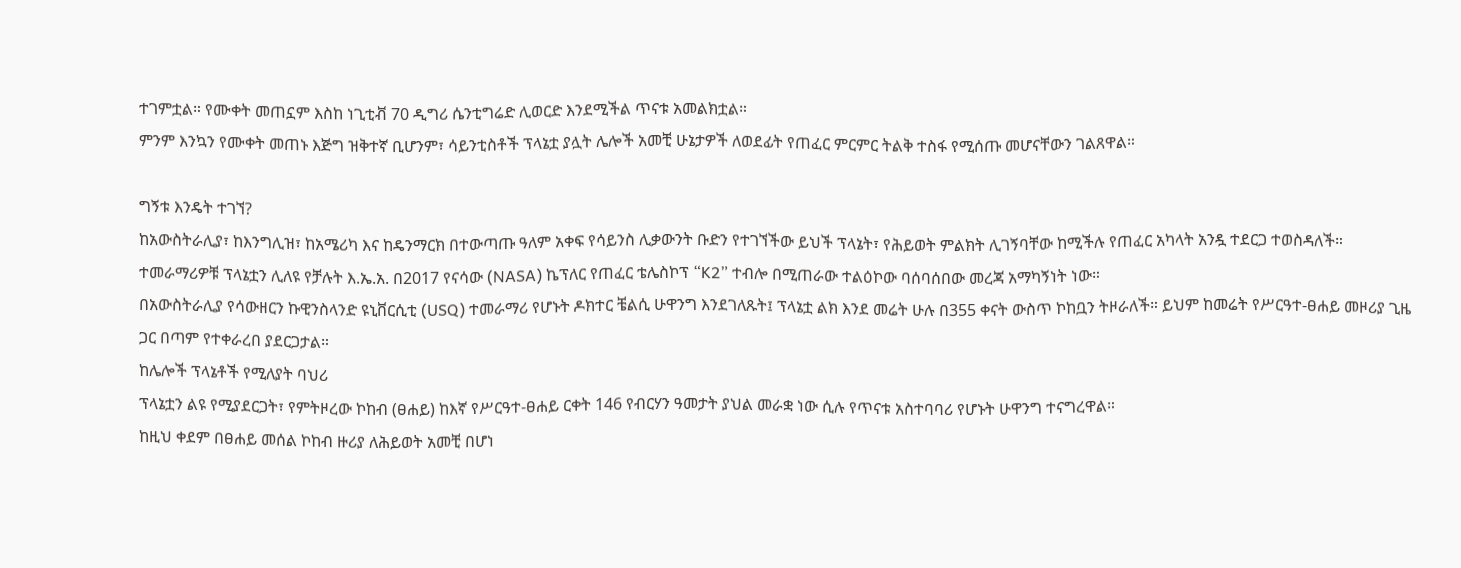ተገምቷል። የሙቀት መጠኗም እስከ ነጊቲቭ 70 ዲግሪ ሴንቲግሬድ ሊወርድ እንደሚችል ጥናቱ አመልክቷል።
ምንም እንኳን የሙቀት መጠኑ እጅግ ዝቅተኛ ቢሆንም፣ ሳይንቲስቶች ፕላኔቷ ያሏት ሌሎች አመቺ ሁኔታዎች ለወደፊት የጠፈር ምርምር ትልቅ ተስፋ የሚሰጡ መሆናቸውን ገልጸዋል።

ግኝቱ እንዴት ተገኘ?
ከአውስትራሊያ፣ ከእንግሊዝ፣ ከአሜሪካ እና ከዴንማርክ በተውጣጡ ዓለም አቀፍ የሳይንስ ሊቃውንት ቡድን የተገኘችው ይህች ፕላኔት፣ የሕይወት ምልክት ሊገኝባቸው ከሚችሉ የጠፈር አካላት አንዷ ተደርጋ ተወስዳለች።
ተመራማሪዎቹ ፕላኔቷን ሊለዩ የቻሉት እ.ኤ.አ. በ2017 የናሳው (NASA) ኬፕለር የጠፈር ቴሌስኮፕ “K2” ተብሎ በሚጠራው ተልዕኮው ባሰባሰበው መረጃ አማካኝነት ነው።
በአውስትራሊያ የሳውዘርን ኩዊንስላንድ ዩኒቨርሲቲ (USQ) ተመራማሪ የሆኑት ዶክተር ቼልሲ ሁዋንግ እንደገለጹት፤ ፕላኔቷ ልክ እንደ መሬት ሁሉ በ355 ቀናት ውስጥ ኮከቧን ትዞራለች። ይህም ከመሬት የሥርዓተ-ፀሐይ መዞሪያ ጊዜ ጋር በጣም የተቀራረበ ያደርጋታል።
ከሌሎች ፕላኔቶች የሚለያት ባህሪ
ፕላኔቷን ልዩ የሚያደርጋት፣ የምትዞረው ኮከብ (ፀሐይ) ከእኛ የሥርዓተ-ፀሐይ ርቀት 146 የብርሃን ዓመታት ያህል መራቋ ነው ሲሉ የጥናቱ አስተባባሪ የሆኑት ሁዋንግ ተናግረዋል።
ከዚህ ቀደም በፀሐይ መሰል ኮከብ ዙሪያ ለሕይወት አመቺ በሆነ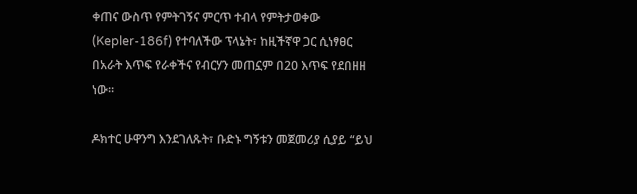ቀጠና ውስጥ የምትገኝና ምርጥ ተብላ የምትታወቀው (Kepler-186f) የተባለችው ፕላኔት፣ ከዚችኛዋ ጋር ሲነፃፀር በአራት እጥፍ የራቀችና የብርሃን መጠኗም በ20 እጥፍ የደበዘዘ ነው።

ዶክተር ሁዋንግ እንደገለጹት፣ ቡድኑ ግኝቱን መጀመሪያ ሲያይ “ይህ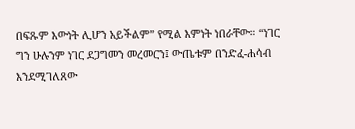በፍጹም እውነት ሊሆን አይችልም” የሚል እምነት ነበራቸው። “ነገር ግን ሁሉንም ነገር ደጋግመን መረመርን፤ ውጤቱም በንድፈ-ሐሳብ እንደሚገለጸው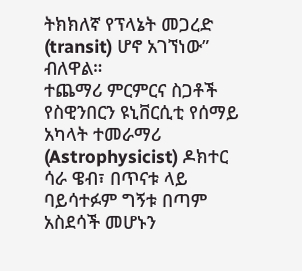ትክክለኛ የፕላኔት መጋረድ (transit) ሆኖ አገኘነው” ብለዋል።
ተጨማሪ ምርምርና ስጋቶች
የስዊንበርን ዩኒቨርሲቲ የሰማይ አካላት ተመራማሪ (Astrophysicist) ዶክተር ሳራ ዌብ፣ በጥናቱ ላይ ባይሳተፉም ግኝቱ በጣም አስደሳች መሆኑን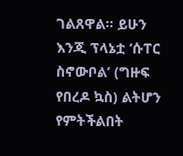ገልጸዋል። ይሁን እንጂ ፕላኔቷ ‘ሱፐር ስኖውቦል’ (ግዙፍ የበረዶ ኳስ) ልትሆን የምትችልበት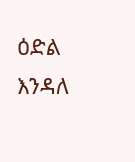ዕድል እንዳለ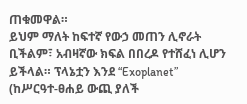ጠቁመዋል።
ይህም ማለት ከፍተኛ የውኃ መጠን ሊኖራት ቢችልም፣ አብዛኛው ክፍል በበረዶ የተሸፈነ ሊሆን ይችላል። ፕላኔቷን እንደ “Exoplanet” (ከሥርዓተ-ፀሐይ ውጪ ያለች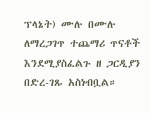ፕላኔት) ሙሉ በሙሉ ለማረጋገጥ ተጨማሪ ጥናቶች እንደሚያስፈልጉ ዘ ጋርዲያን በድረ-ገጹ አስነብቧል።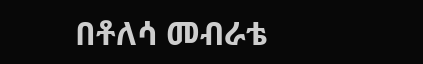በቶለሳ መብራቴ